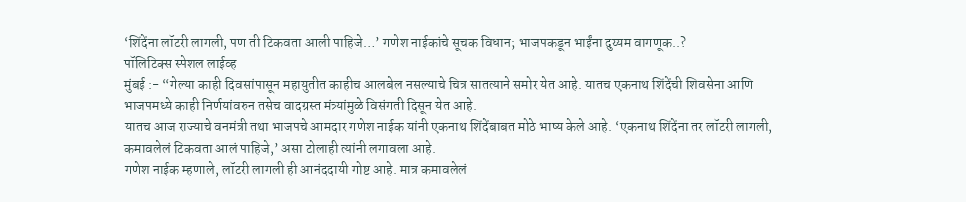‘शिंदेंना लॉटरी लागली, पण ती टिकवता आली पाहिजे…’ गणेश नाईकांचे सूचक विधान; भाजपकडून भाईंना दुय्यम वागणूक..?
पॉलिटिक्स स्पेशल लाईव्ह
मुंबई :- “गेल्या काही दिवसांपासून महायुतीत काहीच आलबेल नसल्याचे चित्र सातत्याने समोर येत आहे. यातच एकनाथ शिंदेंची शिवसेना आणि भाजपमध्ये काही निर्णयांवरुन तसेच वादग्रस्त मंत्र्यांमुळे विसंगती दिसून येत आहे.
यातच आज राज्याचे वनमंत्री तथा भाजपचे आमदार गणेश नाईक यांनी एकनाथ शिंदेंबाबत मोठे भाष्य केले आहे. ‘एकनाथ शिंदेंना तर लॉटरी लागली, कमावलेलं टिकवता आलं पाहिजे,’ असा टोलाही त्यांनी लगावला आहे.
गणेश नाईक म्हणाले, लॉटरी लागली ही आनंददायी गोष्ट आहे. मात्र कमावलेलं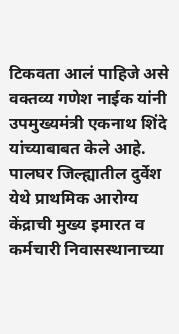टिकवता आलं पाहिजे असे वक्तव्य गणेश नाईक यांनी उपमुख्यमंत्री एकनाथ शिंदे यांच्याबाबत केले आहे. पालघर जिल्ह्यातील दुर्वेश येथे प्राथमिक आरोग्य केंद्राची मुख्य इमारत व कर्मचारी निवासस्थानाच्या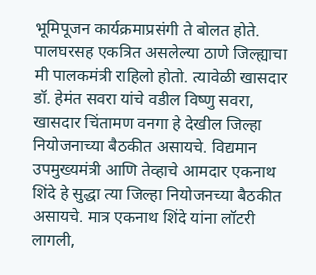भूमिपूजन कार्यक्रमाप्रसंगी ते बोलत होते.
पालघरसह एकत्रित असलेल्या ठाणे जिल्ह्याचा मी पालकमंत्री राहिलो होतो. त्यावेळी खासदार डॉ. हेमंत सवरा यांचे वडील विष्णु सवरा, खासदार चिंतामण वनगा हे देखील जिल्हा नियोजनाच्या बैठकीत असायचे. विद्यमान उपमुख्यमंत्री आणि तेव्हाचे आमदार एकनाथ शिंदे हे सुद्धा त्या जिल्हा नियोजनच्या बैठकीत असायचे. मात्र एकनाथ शिंदे यांना लॉटरी लागली,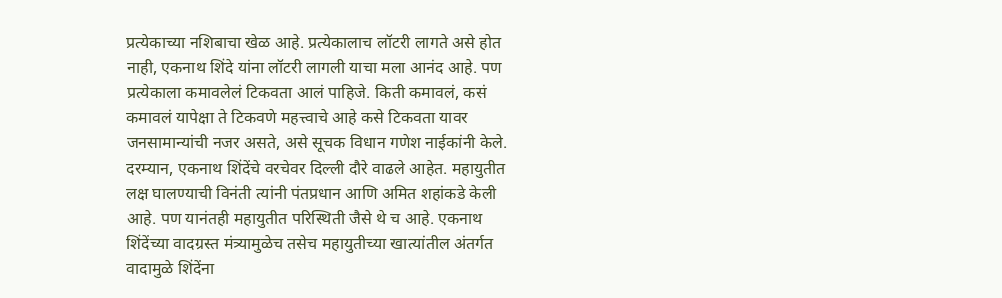प्रत्येकाच्या नशिबाचा खेळ आहे. प्रत्येकालाच लॉटरी लागते असे होत नाही, एकनाथ शिंदे यांना लॉटरी लागली याचा मला आनंद आहे. पण प्रत्येकाला कमावलेलं टिकवता आलं पाहिजे. किती कमावलं, कसं कमावलं यापेक्षा ते टिकवणे महत्त्वाचे आहे कसे टिकवता यावर जनसामान्यांची नजर असते, असे सूचक विधान गणेश नाईकांनी केले.
दरम्यान, एकनाथ शिंदेंचे वरचेवर दिल्ली दौरे वाढले आहेत. महायुतीत लक्ष घालण्याची विनंती त्यांनी पंतप्रधान आणि अमित शहांकडे केली आहे. पण यानंतही महायुतीत परिस्थिती जैसे थे च आहे. एकनाथ शिंदेंच्या वादग्रस्त मंत्र्यामुळेच तसेच महायुतीच्या खात्यांतील अंतर्गत वादामुळे शिंदेंना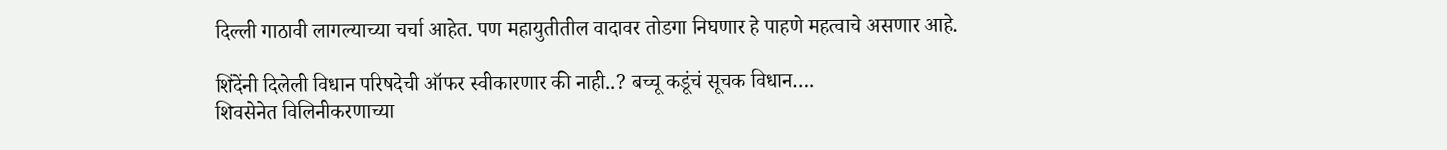दिल्ली गाठावी लागल्याच्या चर्चा आहेत. पण महायुतीतील वादावर तोडगा निघणार हे पाहणे महत्वाचे असणार आहे.

शिंदेंनी दिलेली विधान परिषदेची ऑफर स्वीकारणार की नाही..? बच्चू कडूंचं सूचक विधान….
शिवसेनेत विलिनीकरणाच्या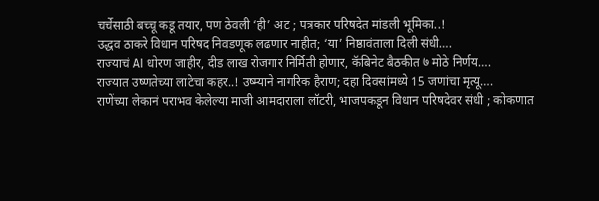चर्चेसाठी बच्चू कडू तयार, पण ठेवली ‘ही’ अट ; पत्रकार परिषदेत मांडली भूमिका..!
उद्धव ठाकरे विधान परिषद निवडणूक लढणार नाहीत; ‘या’ निष्ठावंताला दिली संधी….
राज्याचं AI धोरण जाहीर, दीड लाख रोजगार निर्मिती होणार, कॅबिनेट बैठकीत ७ मोठे निर्णय….
राज्यात उष्णतेच्या लाटेचा कहर..! उष्म्याने नागरिक हैराण; दहा दिवसांमध्ये 15 जणांचा मृत्यू….
राणेंच्या लेकानं पराभव केलेल्या माजी आमदाराला लॉटरी, भाजपकडून विधान परिषदेवर संधी ; कोकणात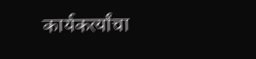कार्यकर्त्यांचा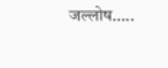जल्लोष…..